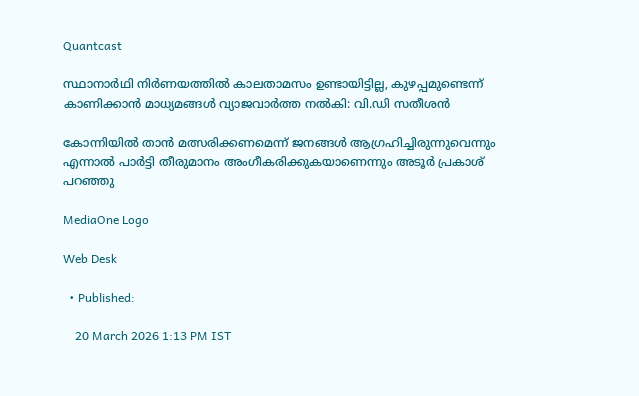Quantcast

സ്ഥാനാർഥി നിർണയത്തിൽ കാലതാമസം ഉണ്ടായിട്ടില്ല, കുഴപ്പമുണ്ടെന്ന് കാണിക്കാൻ മാധ്യമങ്ങൾ വ്യാജവാർത്ത നൽകി: വി.ഡി സതീശൻ

കോന്നിയിൽ താൻ മത്സരിക്കണമെന്ന് ജനങ്ങൾ ആഗ്രഹിച്ചിരുന്നുവെന്നും എന്നാൽ പാർട്ടി തീരുമാനം അംഗീകരിക്കുകയാണെന്നും അടൂർ പ്രകാശ് പറഞ്ഞു

MediaOne Logo

Web Desk

  • Published:

    20 March 2026 1:13 PM IST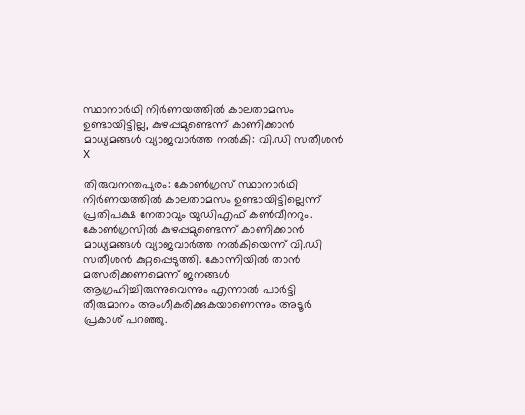സ്ഥാനാർഥി നിർണയത്തിൽ കാലതാമസം ഉണ്ടായിട്ടില്ല, കുഴപ്പമുണ്ടെന്ന് കാണിക്കാൻ മാധ്യമങ്ങൾ വ്യാജവാർത്ത നൽകി: വി.ഡി സതീശൻ
X

തിരുവനന്തപുരം: കോൺഗ്രസ് സ്ഥാനാർഥി നിർണയത്തിൽ കാലതാമസം ഉണ്ടായിട്ടില്ലെന്ന് പ്രതിപക്ഷ നേതാവും യുഡിഎഫ് കൺവീനറും. കോൺഗ്രസിൽ കുഴപ്പമുണ്ടെന്ന് കാണിക്കാൻ മാധ്യമങ്ങൾ വ്യാജവാർത്ത നൽകിയെന്ന് വി.ഡി സതീശൻ കുറ്റപ്പെടുത്തി. കോന്നിയിൽ താൻ മത്സരിക്കണമെന്ന് ജനങ്ങൾ ആഗ്രഹിച്ചിരുന്നുവെന്നും എന്നാൽ പാർട്ടി തീരുമാനം അംഗീകരിക്കുകയാണെന്നും അടൂർ പ്രകാശ് പറഞ്ഞു.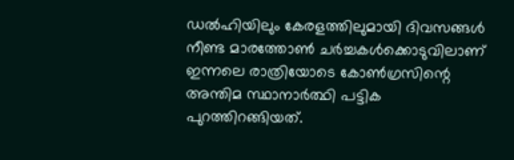ഡൽഹിയിലും കേരളത്തിലുമായി ദിവസങ്ങൾ നീണ്ട മാരത്തോൺ ചർച്ചകൾക്കൊടുവിലാണ് ഇന്നലെ രാത്രിയോടെ കോൺഗ്രസിന്റെ അന്തിമ സ്ഥാനാർത്ഥി പട്ടിക പുറത്തിറങ്ങിയത്.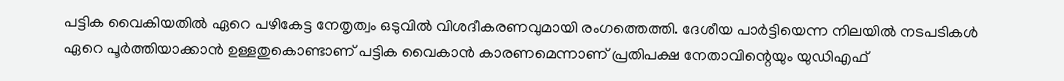പട്ടിക വൈകിയതിൽ ഏറെ പഴികേട്ട നേതൃത്വം ഒടുവിൽ വിശദീകരണവുമായി രംഗത്തെത്തി. ദേശീയ പാർട്ടിയെന്ന നിലയിൽ നടപടികൾ ഏറെ പൂർത്തിയാക്കാൻ ഉള്ളതുകൊണ്ടാണ് പട്ടിക വൈകാൻ കാരണമെന്നാണ് പ്രതിപക്ഷ നേതാവിന്റെയും യുഡിഎഫ്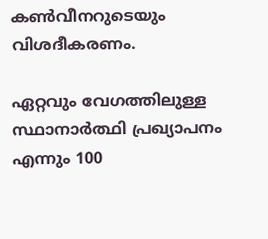കൺവീനറുടെയും വിശദീകരണം.

ഏറ്റവും വേഗത്തിലുള്ള സ്ഥാനാർത്ഥി പ്രഖ്യാപനം എന്നും 100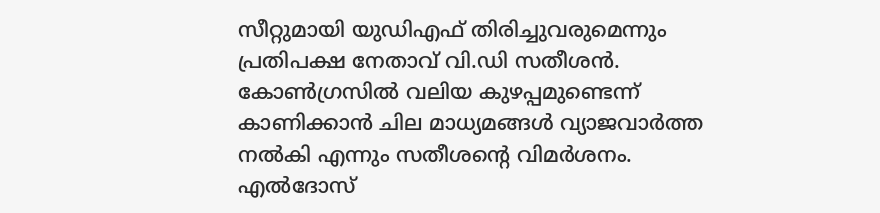സീറ്റുമായി യുഡിഎഫ് തിരിച്ചുവരുമെന്നും പ്രതിപക്ഷ നേതാവ് വി.ഡി സതീശൻ. കോൺഗ്രസിൽ വലിയ കുഴപ്പമുണ്ടെന്ന് കാണിക്കാൻ ചില മാധ്യമങ്ങൾ വ്യാജവാർത്ത നൽകി എന്നും സതീശന്റെ വിമർശനം. എൽദോസ്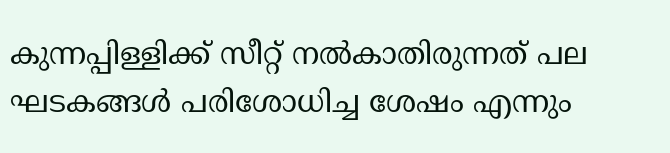കുന്നപ്പിള്ളിക്ക് സീറ്റ് നൽകാതിരുന്നത് പല ഘടകങ്ങൾ പരിശോധിച്ച ശേഷം എന്നും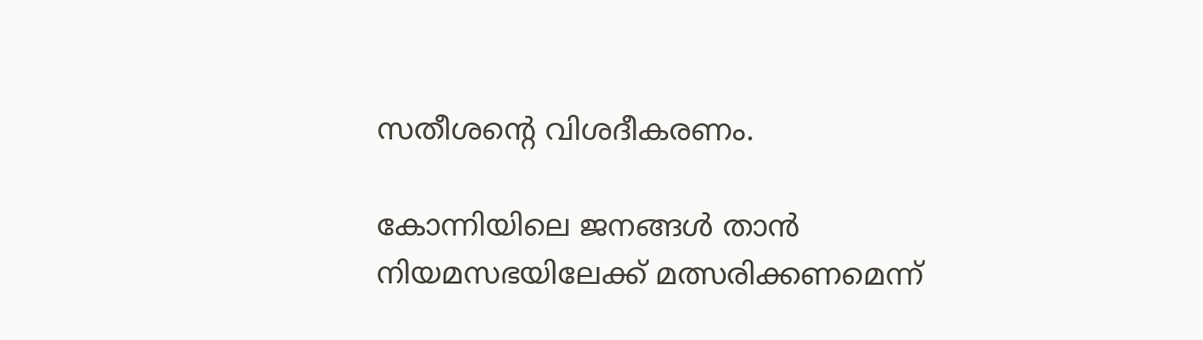സതീശന്റെ വിശദീകരണം.

കോന്നിയിലെ ജനങ്ങൾ താൻ നിയമസഭയിലേക്ക് മത്സരിക്കണമെന്ന്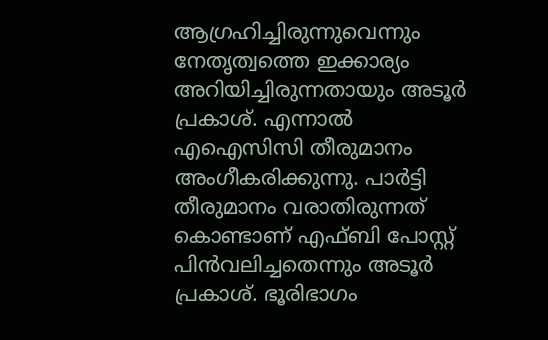ആഗ്രഹിച്ചിരുന്നുവെന്നും നേതൃത്വത്തെ ഇക്കാര്യം അറിയിച്ചിരുന്നതായും അടൂർ പ്രകാശ്. എന്നാൽ എഐസിസി തീരുമാനം അംഗീകരിക്കുന്നു. പാർട്ടി തീരുമാനം വരാതിരുന്നത് കൊണ്ടാണ് എഫ്ബി പോസ്റ്റ് പിൻവലിച്ചതെന്നും അടൂർ പ്രകാശ്. ഭൂരിഭാഗം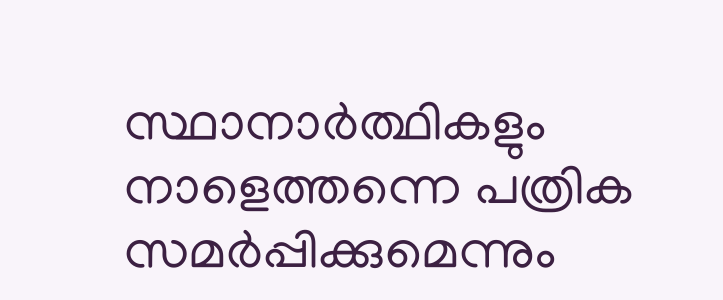സ്ഥാനാർത്ഥികളും നാളെത്തന്നെ പത്രിക സമർപ്പിക്കുമെന്നും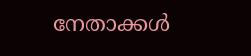നേതാക്കൾ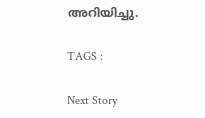അറിയിച്ചു.

TAGS :

Next Story